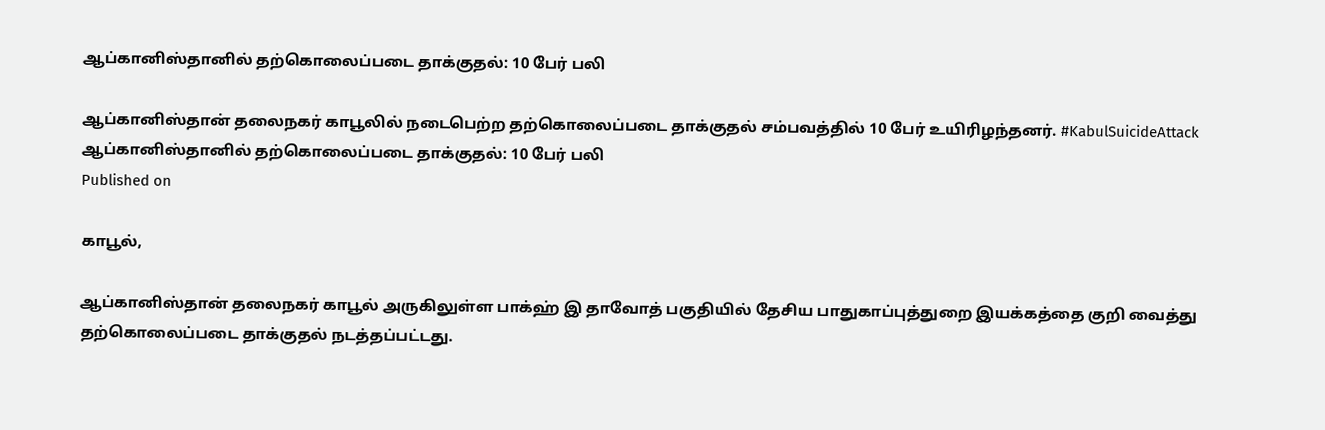ஆப்கானிஸ்தானில் தற்கொலைப்படை தாக்குதல்: 10 பேர் பலி

ஆப்கானிஸ்தான் தலைநகர் காபூலில் நடைபெற்ற தற்கொலைப்படை தாக்குதல் சம்பவத்தில் 10 பேர் உயிரிழந்தனர். #KabulSuicideAttack
ஆப்கானிஸ்தானில் தற்கொலைப்படை தாக்குதல்: 10 பேர் பலி
Published on

காபூல்,

ஆப்கானிஸ்தான் தலைநகர் காபூல் அருகிலுள்ள பாக்ஹ் இ தாவோத் பகுதியில் தேசிய பாதுகாப்புத்துறை இயக்கத்தை குறி வைத்து தற்கொலைப்படை தாக்குதல் நடத்தப்பட்டது.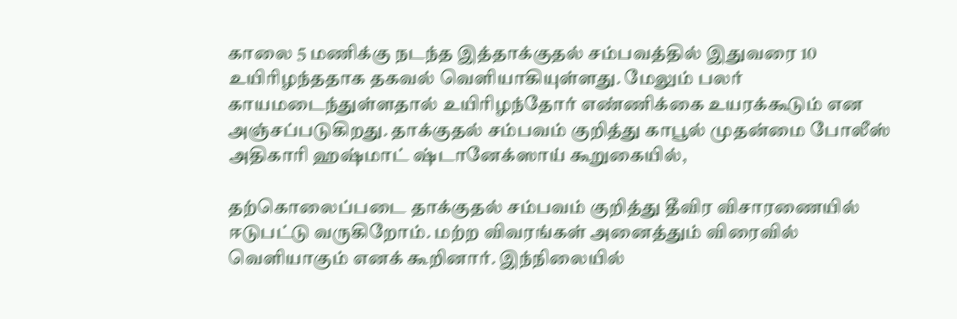காலை 5 மணிக்கு நடந்த இத்தாக்குதல் சம்பவத்தில் இதுவரை 10 உயிரிழந்ததாக தகவல் வெளியாகியுள்ளது. மேலும் பலர் காயமடைந்துள்ளதால் உயிரிழந்தோர் எண்ணிக்கை உயரக்கூடும் என அஞ்சப்படுகிறது. தாக்குதல் சம்பவம் குறித்து காபூல் முதன்மை போலீஸ் அதிகாரி ஹஷ்மாட் ஷ்டானேக்ஸாய் கூறுகையில்,

தற்கொலைப்படை தாக்குதல் சம்பவம் குறித்து தீவிர விசாரணையில் ஈடுபட்டு வருகிறோம். மற்ற விவரங்கள் அனைத்தும் விரைவில் வெளியாகும் எனக் கூறினார். இந்நிலையில்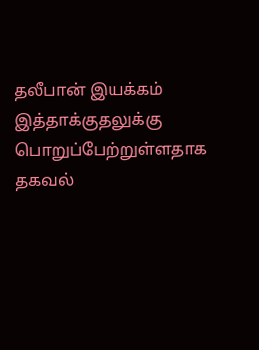தலீபான் இயக்கம் இத்தாக்குதலுக்கு பொறுப்பேற்றுள்ளதாக தகவல்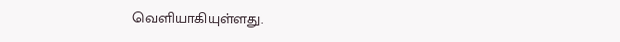வெளியாகியுள்ளது.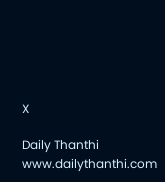X

Daily Thanthi
www.dailythanthi.com